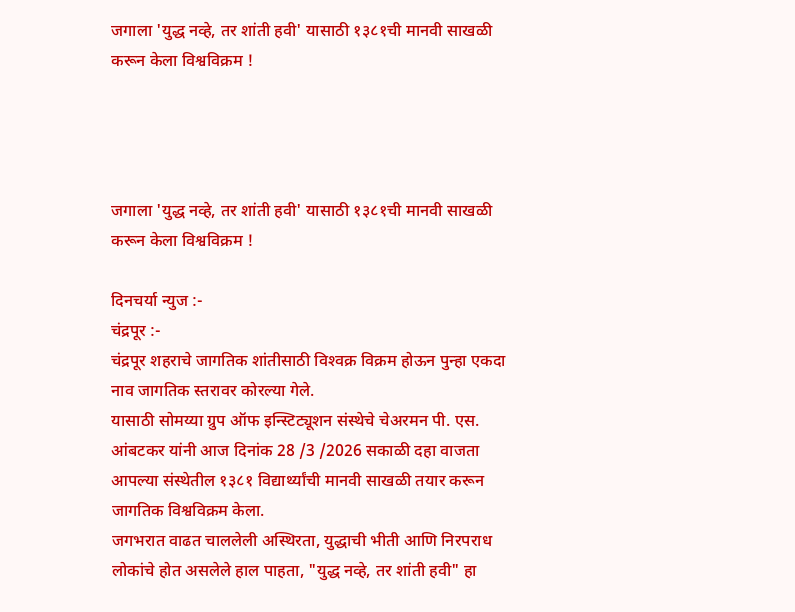जगाला 'युद्ध नव्हे, तर शांती हवी' यासाठी १३८१ची मानवी साखळी करून केला विश्वविक्रम !




जगाला 'युद्ध नव्हे, तर शांती हवी' यासाठी १३८१ची मानवी साखळी करून केला विश्वविक्रम !

दिनचर्या न्युज :-
चंद्रपूर :-
चंद्रपूर शहराचे जागतिक शांतीसाठी विश्‍वक्र विक्रम होऊन पुन्हा एकदा नाव जागतिक स्तरावर कोरल्या गेले.
यासाठी सोमय्या ग्रुप ऑफ इन्स्टिट्यूशन संस्थेचे चेअरमन पी. एस. आंबटकर यांनी आज दिनांक 28 /3 /2026 सकाळी दहा वाजता आपल्या संस्थेतील १३८१ विद्यार्थ्यांची मानवी साखळी तयार करून जागतिक विश्वविक्रम केला.
जगभरात वाढत चाललेली अस्थिरता, युद्धाची भीती आणि निरपराध लोकांचे होत असलेले हाल पाहता, "युद्ध नव्हे, तर शांती हवी" हा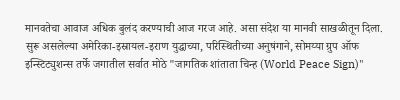मानवतेचा आवाज अधिक बुलंद करण्याची आज गरज आहे. असा संदेश या मानवी साखळीतून दिला.
सुरू असलेल्या अमेरिका-इस्रायल-इराण युद्धाच्या, परिस्थितीच्या अनुषंगाने, सोमय्या ग्रुप ऑफ इन्स्टिट्युशन्स तर्फे जगातील सर्वात मोठे "जागतिक शांताता चिन्ह (World Peace Sign)"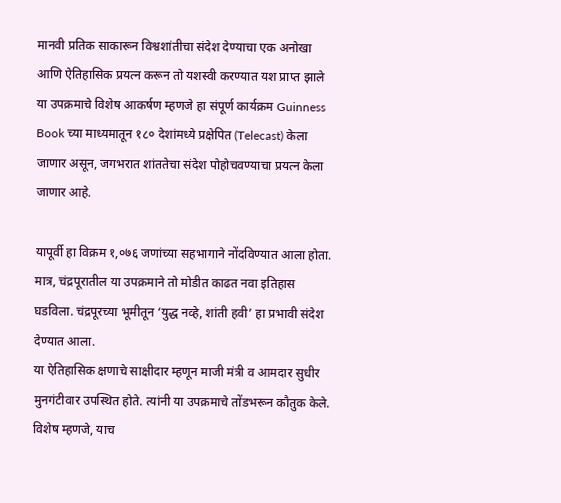मानवी प्रतिक साकारून विश्वशांतीचा संदेश देण्याचा एक अनोखा आणि ऐतिहासिक प्रयत्न करून तो यशस्वी करण्यात यश प्राप्त झाले
या उपक्रमाचे विशेष आकर्षण म्हणजे हा संपूर्ण कार्यक्रम Guinness Book च्या माध्यमातून १८० देशांमध्ये प्रक्षेपित (Telecast) केला जाणार असून, जगभरात शांततेचा संदेश पोहोचवण्याचा प्रयत्न केला जाणार आहे.

यापूर्वी हा विक्रम १,०७६ जणांच्या सहभागाने नोंदविण्यात आला होता. मात्र, चंद्रपूरातील या उपक्रमाने तो मोडीत काढत नवा इतिहास घडविला. चंद्रपूरच्या भूमीतून ‘युद्ध नव्हे, शांती हवी’ हा प्रभावी संदेश देण्यात आला.
या ऐतिहासिक क्षणाचे साक्षीदार म्हणून माजी मंत्री व आमदार सुधीर मुनगंटीवार उपस्थित होते. त्यांनी या उपक्रमाचे तोंडभरून कौतुक केले. विशेष म्हणजे, याच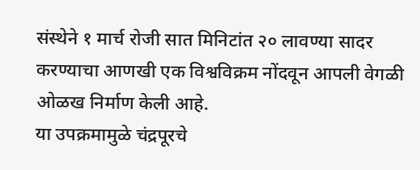संस्थेने १ मार्च रोजी सात मिनिटांत २० लावण्या सादर करण्याचा आणखी एक विश्वविक्रम नोंदवून आपली वेगळी ओळख निर्माण केली आहे.
या उपक्रमामुळे चंद्रपूरचे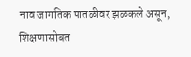नाव जागतिक पातळीवर झळकले असून, शिक्षणासोबत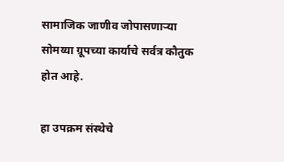सामाजिक जाणीव जोपासणाऱ्या सोमय्या ग्रूपच्या कार्याचे सर्वत्र कौतुक होत आहे.

हा उपक्रम संस्थेचे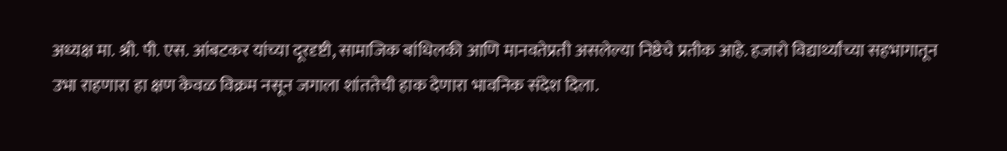अध्यक्ष मा. श्री. पी. एस. आंबटकर यांच्या दूरदृष्टी, सामाजिक बांधिलकी आणि मानवतेप्रती असलेल्या निष्ठेचे प्रतीक आहे. हजारो विद्यार्थ्यांच्या सहभागातून उभा राहणारा हा क्षण केवळ विक्रम नसून जगाला शांततेची हाक देणारा भावनिक संदेश दिला.